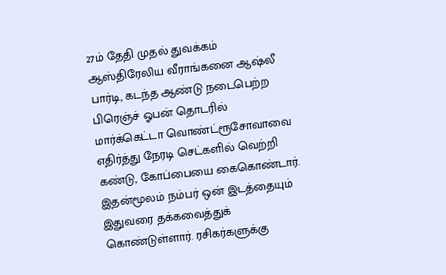27ம் தேதி முதல் துவக்கம்
ஆஸ்திரேலிய வீராங்கனை ஆஷ்லீ பார்டி, கடந்த ஆண்டு நடைபெற்ற பிரெஞ்ச் ஓபன் தொடரில் மார்க்கெட்டா வொண்ட்ரூசோவாவை எதிர்த்து நேரடி செட்களில் வெற்றி கண்டு, கோப்பையை கைகொண்டார். இதன்மூலம் நம்பர் ஒன் இடத்தையும் இதுவரை தக்கவைத்துக் கொண்டுள்ளார். ரசிகர்களுக்கு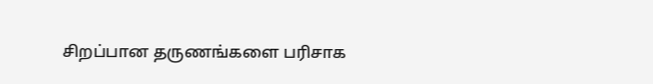சிறப்பான தருணங்களை பரிசாக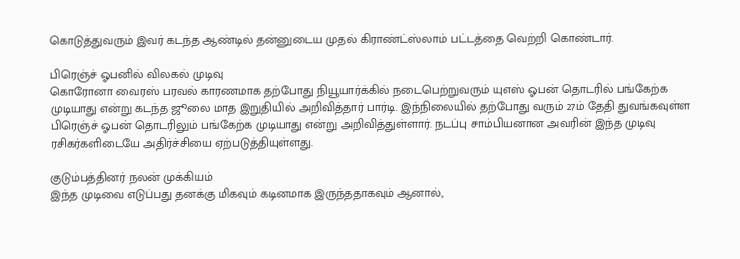கொடுத்துவரும் இவர் கடந்த ஆண்டில் தன்னுடைய முதல் கிராண்ட்ஸ்லாம் பட்டத்தை வெற்றி கொண்டார்.

பிரெஞ்ச் ஓபனில் விலகல் முடிவு
கொரோனா வைரஸ் பரவல் காரணமாக தற்போது நியூயார்க்கில் நடைபெற்றுவரும் யுஎஸ் ஓபன் தொடரில் பங்கேற்க முடியாது என்று கடந்த ஜூலை மாத இறுதியில் அறிவித்தார் பார்டி. இந்நிலையில் தற்போது வரும் 27ம் தேதி துவங்கவுள்ள பிரெஞ்ச் ஓபன் தொடரிலும் பங்கேற்க முடியாது என்று அறிவித்துள்ளார். நடப்பு சாம்பியனான அவரின் இந்த முடிவு ரசிகர்களிடையே அதிர்ச்சியை ஏற்படுத்தியுள்ளது.

குடும்பத்தினர் நலன் முக்கியம்
இந்த முடிவை எடுப்பது தனக்கு மிகவும் கடினமாக இருந்ததாகவும் ஆனால்,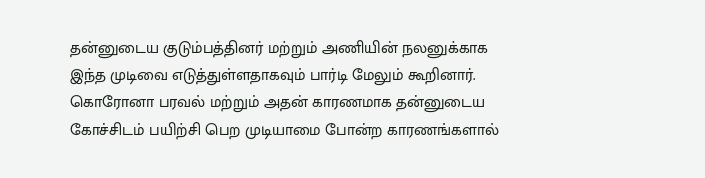தன்னுடைய குடும்பத்தினர் மற்றும் அணியின் நலனுக்காக இந்த முடிவை எடுத்துள்ளதாகவும் பார்டி மேலும் கூறினார். கொரோனா பரவல் மற்றும் அதன் காரணமாக தன்னுடைய கோச்சிடம் பயிற்சி பெற முடியாமை போன்ற காரணங்களால்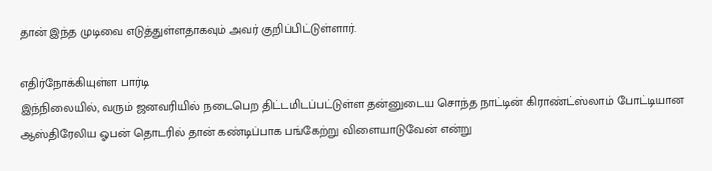தான் இந்த முடிவை எடுத்துள்ளதாகவும் அவர் குறிப்பிட்டுள்ளார்.

எதிர்நோக்கியுள்ள பார்டி
இந்நிலையில், வரும் ஜனவரியில் நடைபெற திட்டமிடப்பட்டுள்ள தன்னுடைய சொந்த நாட்டின் கிராண்ட்ஸ்லாம் போட்டியான ஆஸ்திரேலிய ஓபன் தொடரில் தான் கண்டிப்பாக பங்கேற்று விளையாடுவேன் என்று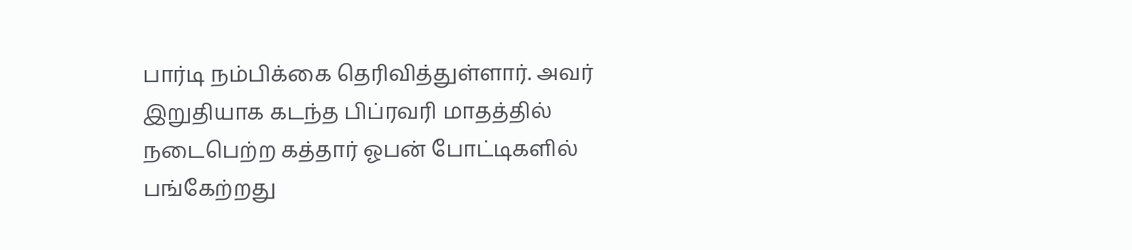பார்டி நம்பிக்கை தெரிவித்துள்ளார். அவர் இறுதியாக கடந்த பிப்ரவரி மாதத்தில் நடைபெற்ற கத்தார் ஓபன் போட்டிகளில் பங்கேற்றது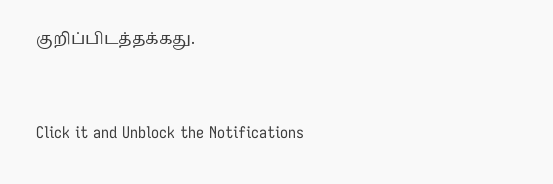குறிப்பிடத்தக்கது.


Click it and Unblock the Notifications